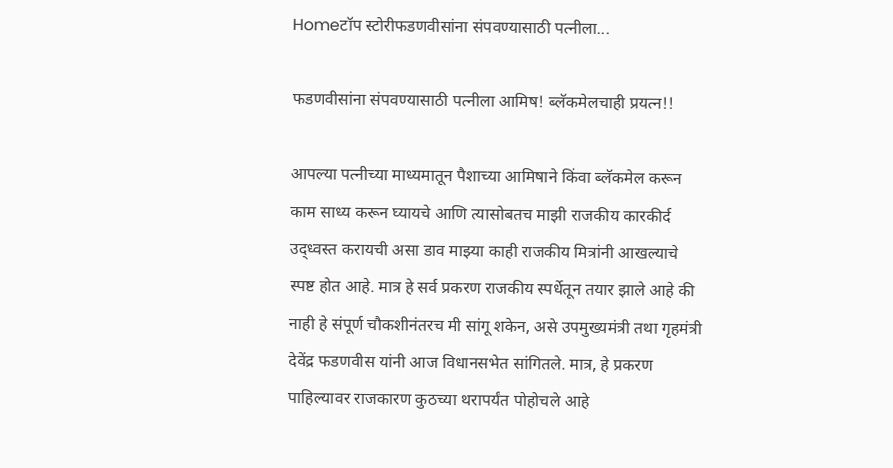Homeटॉप स्टोरीफडणवीसांना संपवण्यासाठी पत्नीला...

फडणवीसांना संपवण्यासाठी पत्नीला आमिष! ब्लॅकमेलचाही प्रयत्न!!

आपल्या पत्नीच्या माध्यमातून पैशाच्या आमिषाने किंवा ब्लॅकमेल करून काम साध्य करून घ्यायचे आणि त्यासोबतच माझी राजकीय कारकीर्द उद्ध्वस्त करायची असा डाव माझ्या काही राजकीय मित्रांनी आखल्याचे स्पष्ट होत आहे. मात्र हे सर्व प्रकरण राजकीय स्पर्धेतून तयार झाले आहे की नाही हे संपूर्ण चौकशीनंतरच मी सांगू शकेन, असे उपमुख्यमंत्री तथा गृहमंत्री देवेंद्र फडणवीस यांनी आज विधानसभेत सांगितले. मात्र, हे प्रकरण पाहिल्यावर राजकारण कुठच्या थरापर्यंत पोहोचले आहे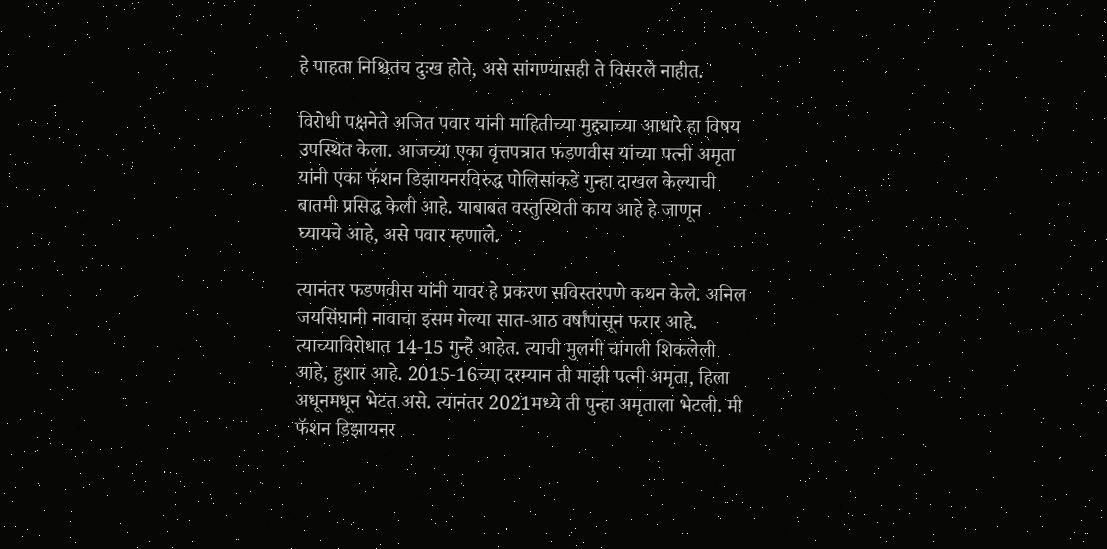हे पाहता निश्चितच दुःख होते, असे सांगण्यासही ते विसरले नाहीत.

विरोधी पक्षनेते अजित पवार यांनी माहितीच्या मुद्द्याच्या आधारे हा विषय उपस्थित केला. आजच्या एका वृत्तपत्रात फडणवीस यांच्या पत्नी अमृता यांनी एका फॅशन डिझायनरविरुद्ध पोलिसांकडे गुन्हा दाखल केल्याची बातमी प्रसिद्ध केली आहे. याबाबत वस्तुस्थिती काय आहे हे जाणून घ्यायचे आहे, असे पवार म्हणाले.

त्यानंतर फडणवीस यांनी यावर हे प्रकरण सविस्तरपणे कथन केले. अनिल जयसिंघानी नावाचा इसम गेल्या सात-आठ वर्षांपासून फरार आहे. त्याच्याविरोधात 14-15 गुन्हे आहेत. त्याची मुलगी चांगली शिकलेली आहे, हुशार आहे. 2015-16च्या दरम्यान ती माझी पत्नी अमृता, हिला अधूनमधून भेटत असे. त्यानंतर 2021मध्ये ती पुन्हा अमृताला भेटली. मी फॅशन डिझायनर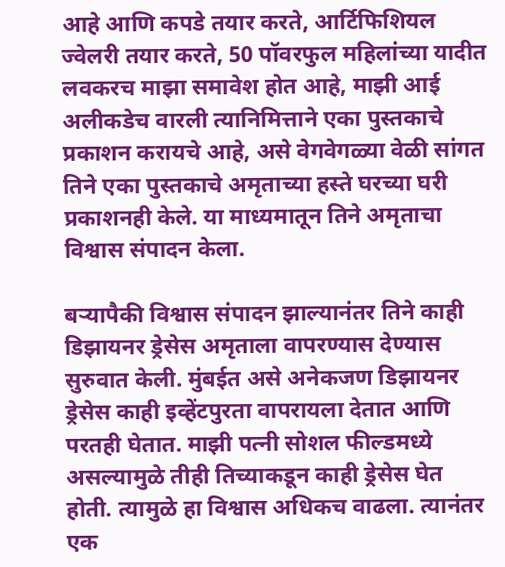आहे आणि कपडे तयार करते, आर्टिफिशियल ज्वेलरी तयार करते, 50 पॉवरफुल महिलांच्या यादीत लवकरच माझा समावेश होत आहे, माझी आई अलीकडेच वारली त्यानिमित्ताने एका पुस्तकाचे प्रकाशन करायचे आहे, असे वेगवेगळ्या वेळी सांगत तिने एका पुस्तकाचे अमृताच्या हस्ते घरच्या घरी प्रकाशनही केले. या माध्यमातून तिने अमृताचा विश्वास संपादन केला.

बऱ्यापैकी विश्वास संपादन झाल्यानंतर तिने काही डिझायनर ड्रेसेस अमृताला वापरण्यास देण्यास सुरुवात केली. मुंबईत असे अनेकजण डिझायनर ड्रेसेस काही इव्हेंटपुरता वापरायला देतात आणि परतही घेतात. माझी पत्नी सोशल फील्डमध्ये असल्यामुळे तीही तिच्याकडून काही ड्रेसेस घेत होती. त्यामुळे हा विश्वास अधिकच वाढला. त्यानंतर एक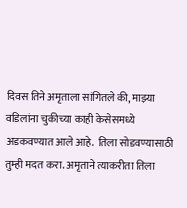दिवस तिने अमृताला सांगितले की, माझ्या वडिलांना चुकीच्या काही केसेसमध्ये अडकवण्यात आले आहे.  तिला सोडवण्यासाठी तुम्ही मदत करा. अमृताने त्याकरीता तिला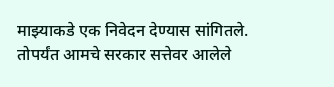माझ्याकडे एक निवेदन देण्यास सांगितले. तोपर्यंत आमचे सरकार सत्तेवर आलेले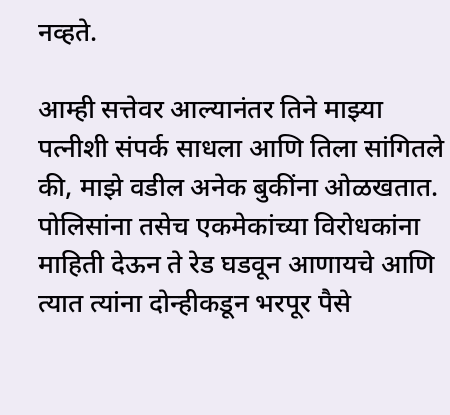नव्हते.

आम्ही सत्तेवर आल्यानंतर तिने माझ्या पत्नीशी संपर्क साधला आणि तिला सांगितले की, माझे वडील अनेक बुकींना ओळखतात. पोलिसांना तसेच एकमेकांच्या विरोधकांना माहिती देऊन ते रेड घडवून आणायचे आणि त्यात त्यांना दोन्हीकडून भरपूर पैसे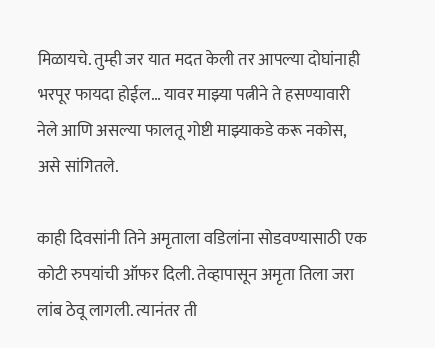मिळायचे. तुम्ही जर यात मदत केली तर आपल्या दोघांनाही भरपूर फायदा होईल… यावर माझ्या पत्नीने ते हसण्यावारी नेले आणि असल्या फालतू गोष्टी माझ्याकडे करू नकोस, असे सांगितले.

काही दिवसांनी तिने अमृताला वडिलांना सोडवण्यासाठी एक कोटी रुपयांची ऑफर दिली. तेव्हापासून अमृता तिला जरा लांब ठेवू लागली. त्यानंतर ती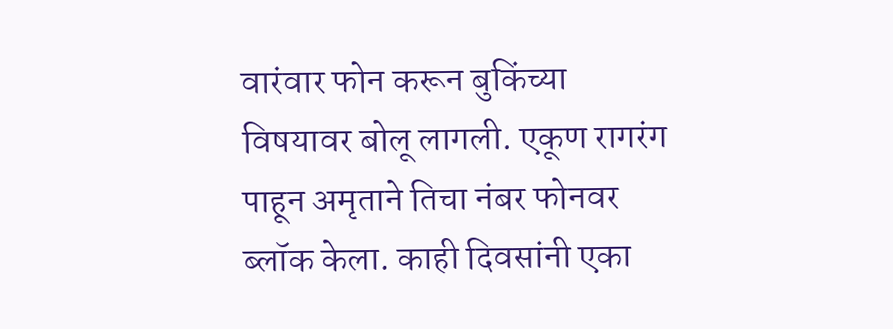वारंवार फोन करून बुकिंच्या विषयावर बोलू लागली. एकूण रागरंग पाहून अमृताने तिचा नंबर फोनवर ब्लॉक केला. काही दिवसांनी एका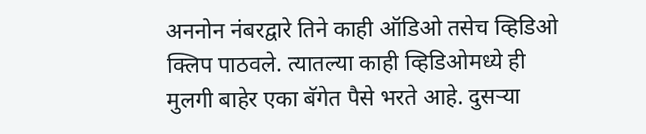अननोन नंबरद्वारे तिने काही ऑडिओ तसेच व्हिडिओ क्लिप पाठवले. त्यातल्या काही व्हिडिओमध्ये ही मुलगी बाहेर एका बॅगेत पैसे भरते आहे. दुसऱ्या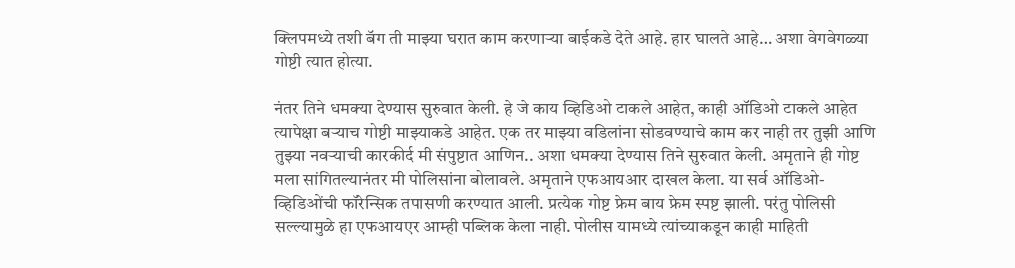क्लिपमध्ये तशी बॅग ती माझ्या घरात काम करणाऱ्या बाईकडे देते आहे. हार घालते आहे… अशा वेगवेगळ्या गोष्टी त्यात होत्या.

नंतर तिने धमक्या देण्यास सुरुवात केली. हे जे काय व्हिडिओ टाकले आहेत, काही ऑडिओ टाकले आहेत त्यापेक्षा बऱ्याच गोष्टी माझ्याकडे आहेत. एक तर माझ्या वडिलांना सोडवण्याचे काम कर नाही तर तुझी आणि तुझ्या नवऱ्याची कारकीर्द मी संपुष्टात आणिन.. अशा धमक्या देण्यास तिने सुरुवात केली. अमृताने ही गोष्ट मला सांगितल्यानंतर मी पोलिसांना बोलावले. अमृताने एफआयआर दाखल केला. या सर्व ऑडिओ-व्हिडिओंची फॉरेन्सिक तपासणी करण्यात आली. प्रत्येक गोष्ट फ्रेम बाय फ्रेम स्पष्ट झाली. परंतु पोलिसी सल्ल्यामुळे हा एफआयएर आम्ही पब्लिक केला नाही. पोलीस यामध्ये त्यांच्याकडून काही माहिती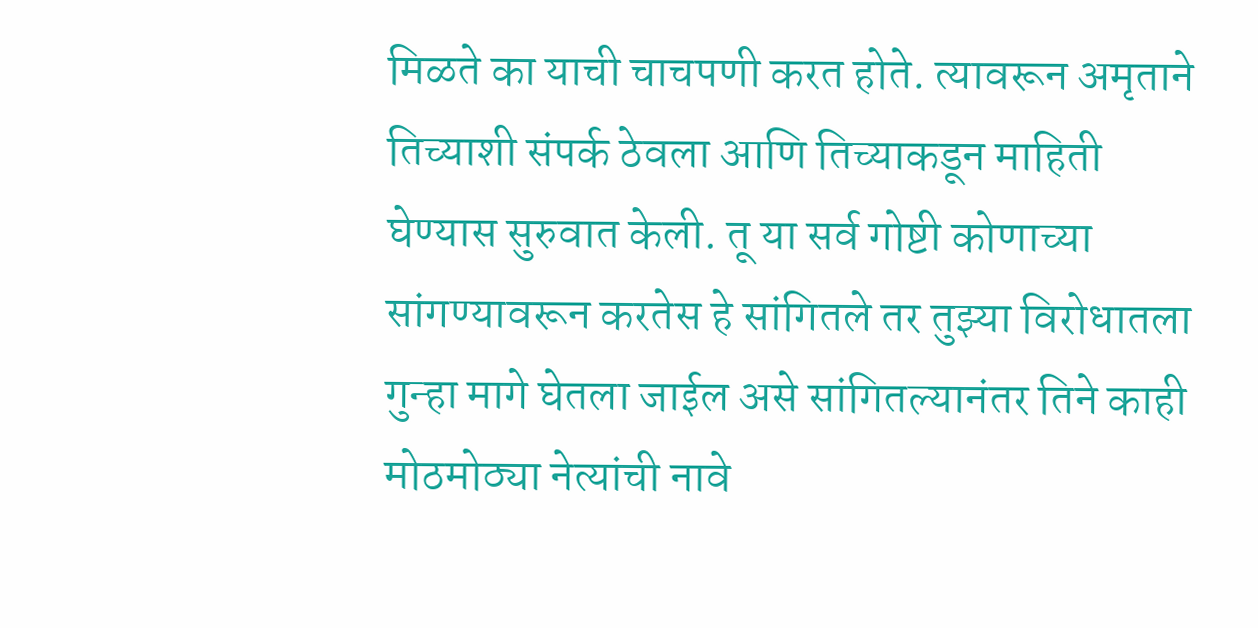मिळते का याची चाचपणी करत होते. त्यावरून अमृताने तिच्याशी संपर्क ठेवला आणि तिच्याकडून माहिती घेण्यास सुरुवात केली. तू या सर्व गोष्टी कोणाच्या सांगण्यावरून करतेस हे सांगितले तर तुझ्या विरोधातला गुन्हा मागे घेतला जाईल असे सांगितल्यानंतर तिने काही मोठमोठ्या नेत्यांची नावे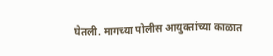घेतली. मागच्या पोलीस आयुक्तांच्या काळात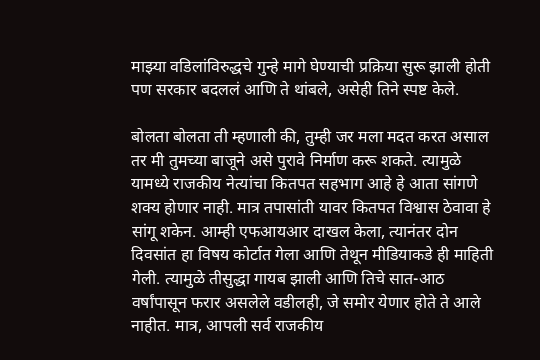माझ्या वडिलांविरुद्धचे गुन्हे मागे घेण्याची प्रक्रिया सुरू झाली होती पण सरकार बदललं आणि ते थांबले, असेही तिने स्पष्ट केले.

बोलता बोलता ती म्हणाली की, तुम्ही जर मला मदत करत असाल तर मी तुमच्या बाजूने असे पुरावे निर्माण करू शकते. त्यामुळे यामध्ये राजकीय नेत्यांचा कितपत सहभाग आहे हे आता सांगणे शक्य होणार नाही. मात्र तपासांती यावर कितपत विश्वास ठेवावा हे सांगू शकेन. आम्ही एफआयआर दाखल केला, त्यानंतर दोन दिवसांत हा विषय कोर्टात गेला आणि तेथून मीडियाकडे ही माहिती गेली. त्यामुळे तीसुद्धा गायब झाली आणि तिचे सात-आठ वर्षांपासून फरार असलेले वडीलही, जे समोर येणार होते ते आले नाहीत. मात्र, आपली सर्व राजकीय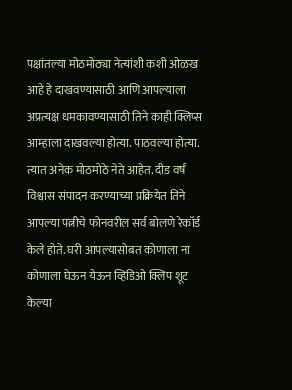पक्षांतल्या मोठमोठ्या नेत्यांशी कशी ओळख आहे हे दाखवण्यासाठी आणि आपल्याला अप्रत्यक्ष धमकावण्यासाठी तिने काही क्लिप्स आम्हाला दाखवल्या होत्या. पाठवल्या होत्या. त्यात अनेक मोठमोठे नेते आहेत. दीड वर्षं विश्वास संपादन करण्याच्या प्रक्रियेत तिने आपल्या पत्नीचे फोनवरील सर्व बोलणे रेकॉर्ड केले होते. घरी आपल्यासोबत कोणाला ना कोणाला घेऊन येऊन व्हिडिओ क्लिप शूट केल्या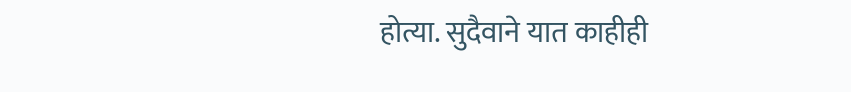होत्या. सुदैवाने यात काहीही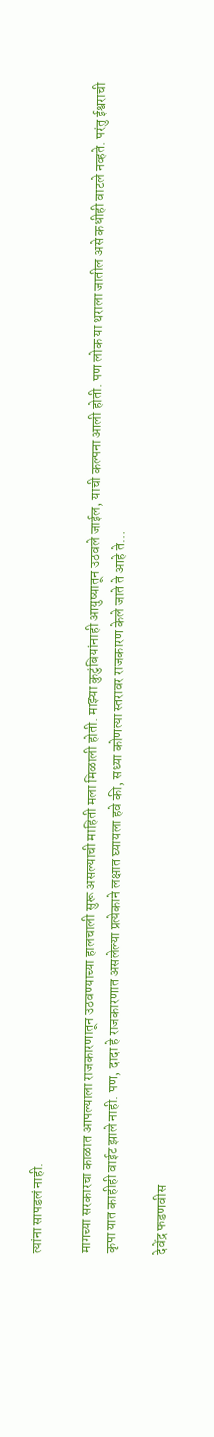त्यांना सापडलं नाही.

मागच्या सरकारचा काळात आपल्याला राजकारणातून उठवण्याच्या हालचाली सुरू असल्याची माहिती मला मिळाली होती. माझ्या कुटुंबियांनाही आयुष्यातून उठवले जाईल, याची कल्पना आली होती. पण लोक या थराला जातील असे कधीही वाटले नव्हते. परंतु ईश्वराची कृपा यात काहीही वाईट झाले नाही. पण, दादा हे राजकारणात असलेल्या प्रत्येकाने लक्षात घ्यायला हवे की, सध्या कोणत्या स्तरावर राजकारण केले जाते ते आहे ते…

देवेंद्र फडणवीस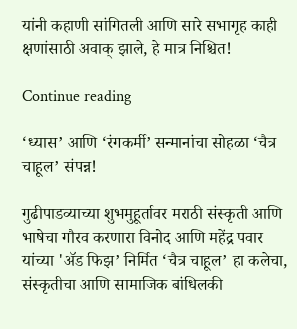यांनी कहाणी सांगितली आणि सारे सभागृह काही क्षणांसाठी अवाक् झाले, हे मात्र निश्चित!

Continue reading

‘ध्यास’ आणि ‘रंगकर्मी’ सन्मानांचा सोहळा ‘चैत्र चाहूल’ संपन्न!

गुढीपाडव्याच्या शुभमुहूर्तावर मराठी संस्कृती आणि भाषेचा गौरव करणारा विनोद आणि महेंद्र पवार यांच्या 'ॲड फिझ’ निर्मित ‘चैत्र चाहूल’ हा कलेचा, संस्कृतीचा आणि सामाजिक बांधिलकी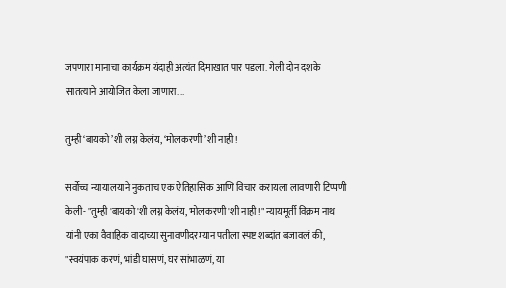जपणारा मानाचा कार्यक्रम यंदाही अत्यंत दिमाखात पार पडला. गेली दोन दशके सातत्याने आयोजित केला जाणारा...

तुम्ही ‘बायको’शी लग्न केलंय, ‘मोलकरणी’शी नाही!

सर्वोच्च न्यायालयाने नुकताच एक ऐतिहासिक आणि विचार करायला लावणारी टिप्पणी केली- "तुम्ही 'बायको'शी लग्न केलंय, 'मोलकरणी'शी नाही!" न्यायमूर्ती विक्रम नाथ यांनी एका वैवाहिक वादाच्या सुनावणीदरम्यान पतीला स्पष्ट शब्दांत बजावलं की, "स्वयंपाक करणं, भांडी घासणं, घर सांभाळणं, या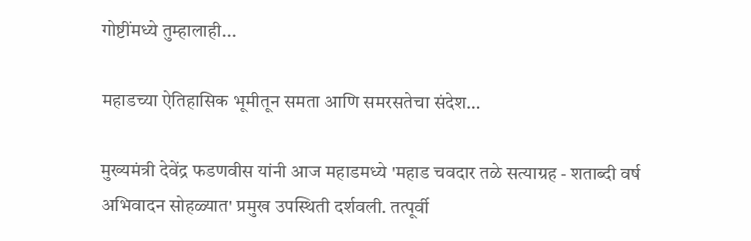गोष्टींमध्ये तुम्हालाही...

महाडच्या ऐतिहासिक भूमीतून समता आणि समरसतेचा संदेश…

मुख्यमंत्री देवेंद्र फडणवीस यांनी आज महाडमध्ये 'महाड चवदार तळे सत्याग्रह - शताब्दी वर्ष अभिवादन सोहळ्यात' प्रमुख उपस्थिती दर्शवली. तत्पूर्वी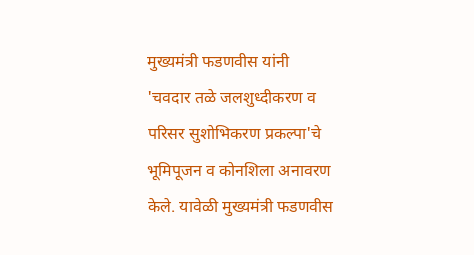मुख्यमंत्री फडणवीस यांनी 'चवदार तळे जलशुध्दीकरण व परिसर सुशोभिकरण प्रकल्पा'चे भूमिपूजन व कोनशिला अनावरण केले. यावेळी मुख्यमंत्री फडणवीस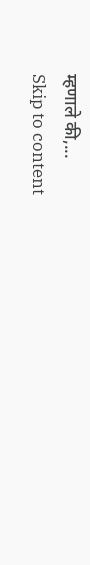म्हणाले की,...
Skip to content